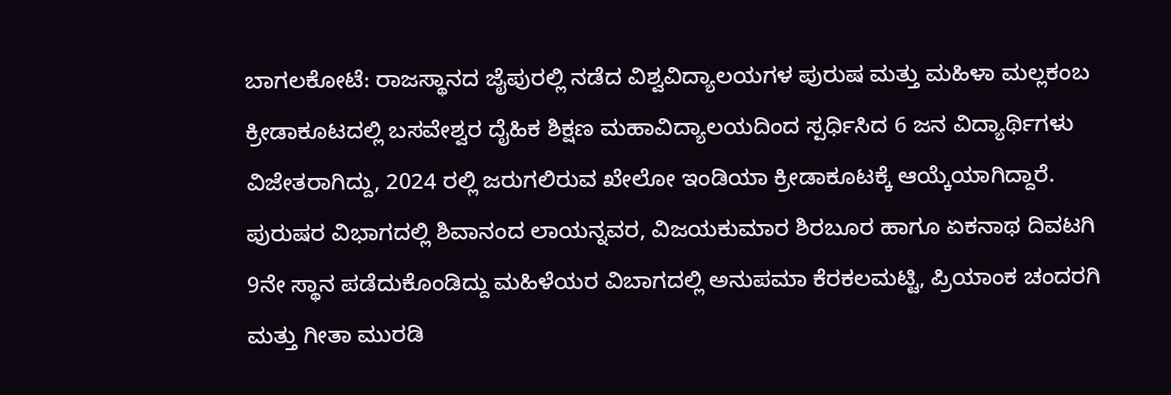ಬಾಗಲಕೋಟೆ: ರಾಜಸ್ಥಾನದ ಜೈಪುರಲ್ಲಿ ನಡೆದ ವಿಶ್ವವಿದ್ಯಾಲಯಗಳ ಪುರುಷ ಮತ್ತು ಮಹಿಳಾ ಮಲ್ಲಕಂಬ ಕ್ರೀಡಾಕೂಟದಲ್ಲಿ ಬಸವೇಶ್ವರ ದೈಹಿಕ ಶಿಕ್ಷಣ ಮಹಾವಿದ್ಯಾಲಯದಿಂದ ಸ್ಪರ್ಧಿಸಿದ 6 ಜನ ವಿದ್ಯಾರ್ಥಿಗಳು ವಿಜೇತರಾಗಿದ್ದು, 2024 ರಲ್ಲಿ ಜರುಗಲಿರುವ ಖೇಲೋ ಇಂಡಿಯಾ ಕ್ರೀಡಾಕೂಟಕ್ಕೆ ಆಯ್ಕೆಯಾಗಿದ್ದಾರೆ.
ಪುರುಷರ ವಿಭಾಗದಲ್ಲಿ ಶಿವಾನಂದ ಲಾಯನ್ನವರ, ವಿಜಯಕುಮಾರ ಶಿರಬೂರ ಹಾಗೂ ಏಕನಾಥ ದಿವಟಗಿ 9ನೇ ಸ್ಥಾನ ಪಡೆದುಕೊಂಡಿದ್ದು ಮಹಿಳೆಯರ ವಿಬಾಗದಲ್ಲಿ ಅನುಪಮಾ ಕೆರಕಲಮಟ್ಟಿ, ಪ್ರಿಯಾಂಕ ಚಂದರಗಿ ಮತ್ತು ಗೀತಾ ಮುರಡಿ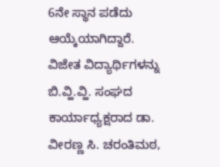6ನೇ ಸ್ಥಾನ ಪಡೆದು ಆಯ್ಕೆಯಾಗಿದ್ದಾರೆ.
ವಿಜೇತ ವಿದ್ಯಾರ್ಥಿಗಳನ್ನು ಬಿ.ವ್ಹಿ.ವ್ಹಿ. ಸಂಘದ ಕಾರ್ಯಾಧ್ಯಕ್ಷರಾದ ಡಾ. ವೀರಣ್ಣ ಸಿ. ಚರಂತಿಮಠ,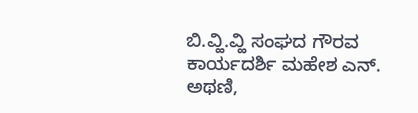ಬಿ.ವ್ಹಿ.ವ್ಹಿ ಸಂಘದ ಗೌರವ ಕಾರ್ಯದರ್ಶಿ ಮಹೇಶ ಎನ್. ಅಥಣಿ,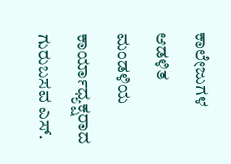ಕಾಲೇಜುಗಳ ಆಡಳಿತ ಮಂಡಳಿಯ ಕಾರ್ಯಾಧ್ಯಕ್ಷರಾದ ಗುರುಬಸವ ಎಸ್.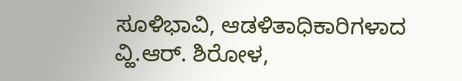ಸೂಳಿಭಾವಿ, ಆಡಳಿತಾಧಿಕಾರಿಗಳಾದ ವ್ಹಿ.ಆರ್. ಶಿರೋಳ,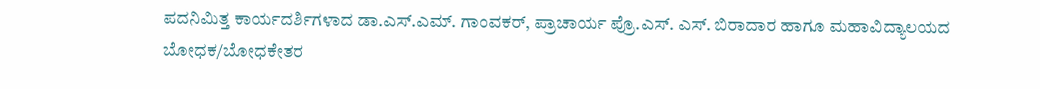ಪದನಿಮಿತ್ತ ಕಾರ್ಯದರ್ಶಿಗಳಾದ ಡಾ.ಎಸ್.ಎಮ್. ಗಾಂವಕರ್, ಪ್ರಾಚಾರ್ಯ ಪ್ರೊ.ಎಸ್. ಎಸ್. ಬಿರಾದಾರ ಹಾಗೂ ಮಹಾವಿದ್ಯಾಲಯದ ಬೋಧಕ/ಬೋಧಕೇತರ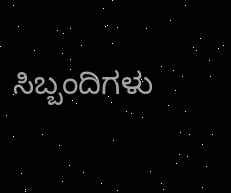ಸಿಬ್ಬಂದಿಗಳು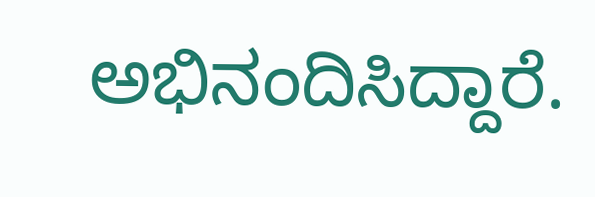ಅಭಿನಂದಿಸಿದ್ದಾರೆ.